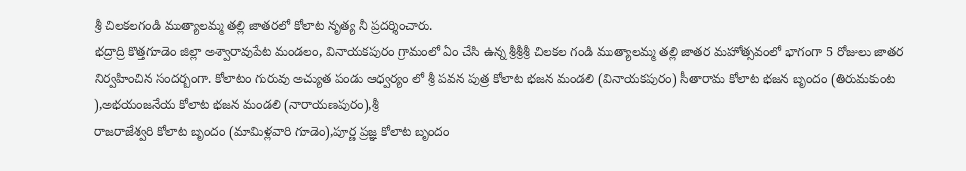శ్రీ చిలకలగండి ముత్యాలమ్మ తల్లి జాతరలో కోలాట నృత్య నీ ప్రదర్శించారు.
భద్రాద్రి కొత్తగూడెం జిల్లా అశ్వారావుపేట మండలం, వినాయకపురం గ్రామంలో ఏం చేసి ఉన్న శ్రీశ్రీశ్రీ చిలకల గండి ముత్యాలమ్మ తల్లి జాతర మహోత్సవంలో భాగంగా 5 రోజులు జాతర నిర్వహించిన సందర్బంగా. కోలాటం గురువు అచ్యుత పండు ఆధ్వర్యం లో శ్రీ పవన పుత్ర కోలాట భజన మండలి (వినాయకపురం) సీతారామ కోలాట భజన బృందం (తిరుమకుంట ),అభయంజనేయ కోలాట భజన మండలి (నారాయణపురం),శ్రీ
రాజరాజేశ్వరి కోలాట బృందం (మామిళ్లవారి గూడెం),పూర్ణ ప్రజ్ఞ కోలాట బృందం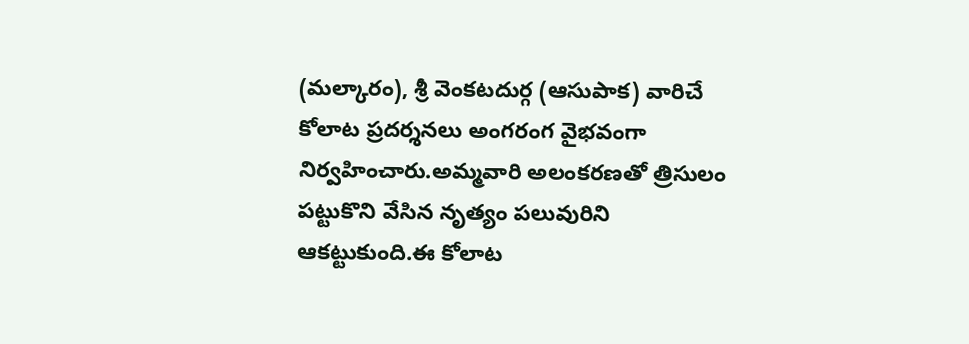(మల్కారం), శ్రీ వెంకటదుర్గ (ఆసుపాక) వారిచే కోలాట ప్రదర్శనలు అంగరంగ వైభవంగా నిర్వహించారు.అమ్మవారి అలంకరణతో త్రిసులం పట్టుకొని వేసిన నృత్యం పలువురిని ఆకట్టుకుంది.ఈ కోలాట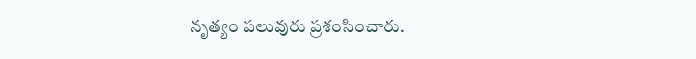నృత్యం పలువురు ప్రశంసించారు.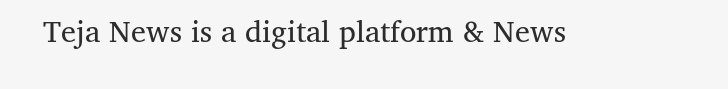Teja News is a digital platform & News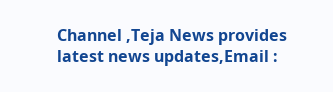Channel ,Teja News provides latest news updates,Email :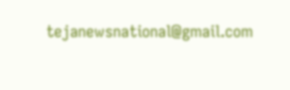tejanewsnational@gmail.com